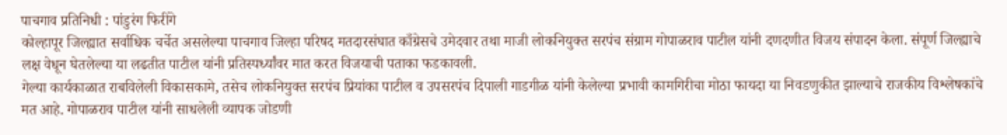पाचगाव प्रतिनिधी : पांडुरंग फिरींगे
कोल्हापूर जिल्ह्यात सर्वाधिक चर्चेत असलेल्या पाचगाव जिल्हा परिषद मतदारसंघात काँग्रेसचे उमेदवार तथा माजी लोकनियुक्त सरपंच संग्राम गोपाळराव पाटील यांनी दणदणीत विजय संपादन केला. संपूर्ण जिल्ह्याचे लक्ष वेधून घेतलेल्या या लढतीत पाटील यांनी प्रतिस्पर्ध्यांवर मात करत विजयाची पताका फडकावली.
गेल्या कार्यकाळात राबविलेली विकासकामे, तसेच लोकनियुक्त सरपंच प्रियांका पाटील व उपसरपंच दिपाली गाडगीळ यांनी केलेल्या प्रभावी कामगिरीचा मोठा फायदा या निवडणुकीत झाल्याचे राजकीय विश्लेषकांचे मत आहे. गोपाळराव पाटील यांनी साधलेली व्यापक जोडणी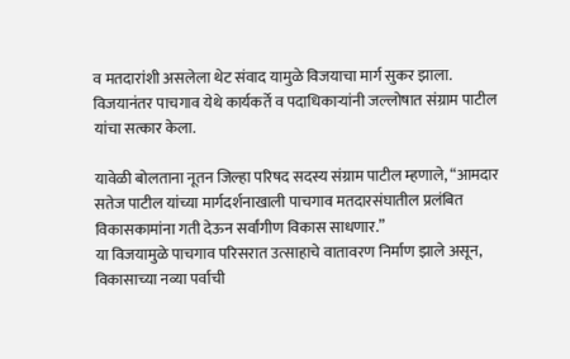व मतदारांशी असलेला थेट संवाद यामुळे विजयाचा मार्ग सुकर झाला.
विजयानंतर पाचगाव येथे कार्यकर्ते व पदाधिकाऱ्यांनी जल्लोषात संग्राम पाटील यांचा सत्कार केला.

यावेळी बोलताना नूतन जिल्हा परिषद सदस्य संग्राम पाटील म्हणाले, “आमदार सतेज पाटील यांच्या मार्गदर्शनाखाली पाचगाव मतदारसंघातील प्रलंबित विकासकामांना गती देऊन सर्वांगीण विकास साधणार.”
या विजयामुळे पाचगाव परिसरात उत्साहाचे वातावरण निर्माण झाले असून, विकासाच्या नव्या पर्वाची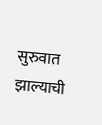सुरुवात झाल्याची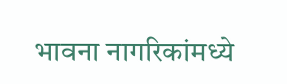भावना नागरिकांमध्ये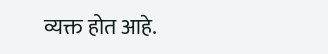व्यक्त होत आहे.